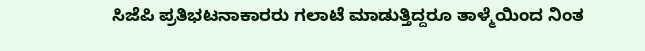ಸಿಜೆಪಿ ಪ್ರತಿಭಟನಾಕಾರರು ಗಲಾಟೆ ಮಾಡುತ್ತಿದ್ದರೂ ತಾಳ್ಮೆಯಿಂದ ನಿಂತ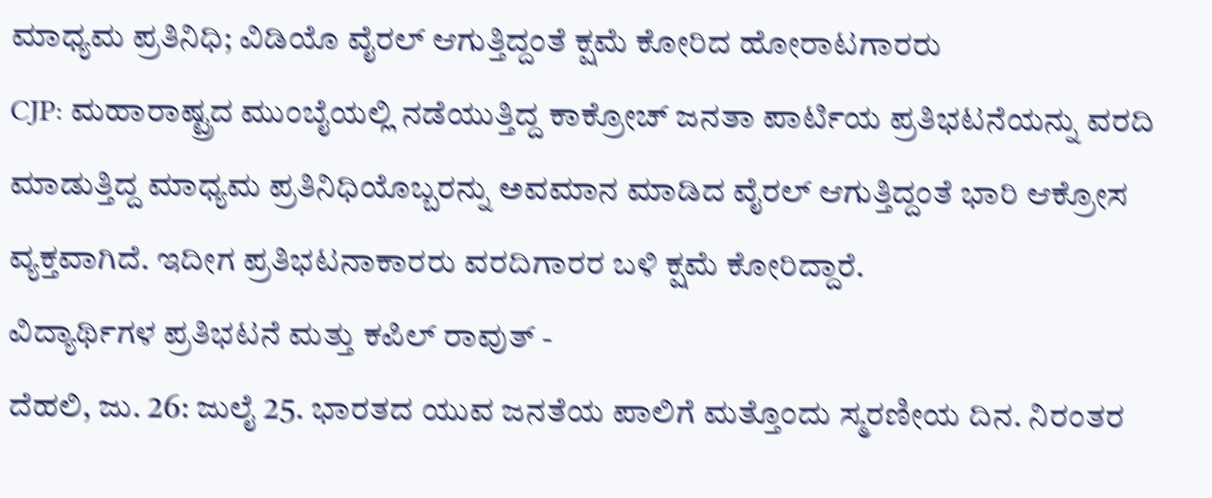ಮಾಧ್ಯಮ ಪ್ರತಿನಿಧಿ; ವಿಡಿಯೊ ವೈರಲ್ ಆಗುತ್ತಿದ್ದಂತೆ ಕ್ಷಮೆ ಕೋರಿದ ಹೋರಾಟಗಾರರು
CJP: ಮಹಾರಾಷ್ಟ್ರದ ಮುಂಬೈಯಲ್ಲಿ ನಡೆಯುತ್ತಿದ್ದ ಕಾಕ್ರೋಚ್ ಜನತಾ ಪಾರ್ಟಿಯ ಪ್ರತಿಭಟನೆಯನ್ನು ವರದಿ ಮಾಡುತ್ತಿದ್ದ ಮಾಧ್ಯಮ ಪ್ರತಿನಿಧಿಯೊಬ್ಬರನ್ನು ಅವಮಾನ ಮಾಡಿದ ವೈರಲ್ ಆಗುತ್ತಿದ್ದಂತೆ ಭಾರಿ ಆಕ್ರೋಸ ವ್ಯಕ್ತವಾಗಿದೆ. ಇದೀಗ ಪ್ರತಿಭಟನಾಕಾರರು ವರದಿಗಾರರ ಬಳಿ ಕ್ಷಮೆ ಕೋರಿದ್ದಾರೆ.
ವಿದ್ಯಾರ್ಥಿಗಳ ಪ್ರತಿಭಟನೆ ಮತ್ತು ಕಪಿಲ್ ರಾವುತ್ -
ದೆಹಲಿ, ಜು. 26: ಜುಲೈ 25. ಭಾರತದ ಯುವ ಜನತೆಯ ಪಾಲಿಗೆ ಮತ್ತೊಂದು ಸ್ಮರಣೀಯ ದಿನ. ನಿರಂತರ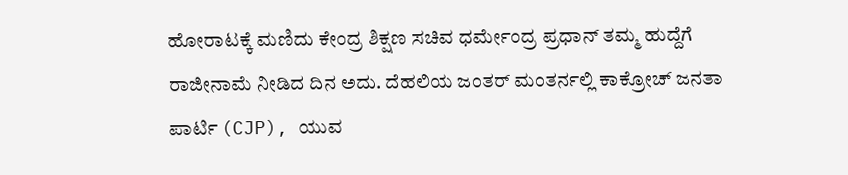ಹೋರಾಟಕ್ಕೆ ಮಣಿದು ಕೇಂದ್ರ ಶಿಕ್ಷಣ ಸಚಿವ ಧರ್ಮೇಂದ್ರ ಪ್ರಧಾನ್ ತಮ್ಮ ಹುದ್ದೆಗೆ ರಾಜೀನಾಮೆ ನೀಡಿದ ದಿನ ಅದು. ದೆಹಲಿಯ ಜಂತರ್ ಮಂತರ್ನಲ್ಲಿ ಕಾಕ್ರೋಚ್ ಜನತಾ ಪಾರ್ಟಿ (CJP), ಯುವ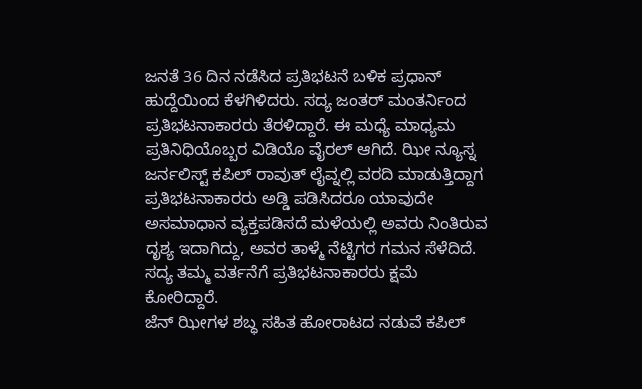ಜನತೆ 36 ದಿನ ನಡೆಸಿದ ಪ್ರತಿಭಟನೆ ಬಳಿಕ ಪ್ರಧಾನ್ ಹುದ್ದೆಯಿಂದ ಕೆಳಗಿಳಿದರು. ಸದ್ಯ ಜಂತರ್ ಮಂತರ್ನಿಂದ ಪ್ರತಿಭಟನಾಕಾರರು ತೆರಳಿದ್ದಾರೆ. ಈ ಮಧ್ಯೆ ಮಾಧ್ಯಮ ಪ್ರತಿನಿಧಿಯೊಬ್ಬರ ವಿಡಿಯೊ ವೈರಲ್ ಆಗಿದೆ. ಝೀ ನ್ಯೂಸ್ನ ಜರ್ನಲಿಸ್ಟ್ ಕಪಿಲ್ ರಾವುತ್ ಲೈವ್ನಲ್ಲಿ ವರದಿ ಮಾಡುತ್ತಿದ್ದಾಗ ಪ್ರತಿಭಟನಾಕಾರರು ಅಡ್ಡಿ ಪಡಿಸಿದರೂ ಯಾವುದೇ ಅಸಮಾಧಾನ ವ್ಯಕ್ತಪಡಿಸದೆ ಮಳೆಯಲ್ಲಿ ಅವರು ನಿಂತಿರುವ ದೃಶ್ಯ ಇದಾಗಿದ್ದು, ಅವರ ತಾಳ್ಮೆ ನೆಟ್ಟಿಗರ ಗಮನ ಸೆಳೆದಿದೆ. ಸದ್ಯ ತಮ್ಮ ವರ್ತನೆಗೆ ಪ್ರತಿಭಟನಾಕಾರರು ಕ್ಷಮೆ ಕೋರಿದ್ದಾರೆ.
ಜೆನ್ ಝೀಗಳ ಶಬ್ಧ ಸಹಿತ ಹೋರಾಟದ ನಡುವೆ ಕಪಿಲ್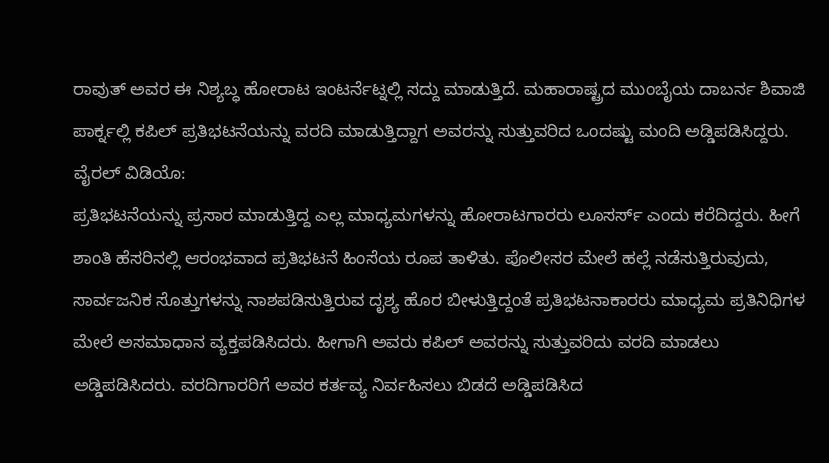ರಾವುತ್ ಅವರ ಈ ನಿಶ್ಯಬ್ಧ ಹೋರಾಟ ಇಂಟರ್ನೆಟ್ನಲ್ಲಿ ಸದ್ದು ಮಾಡುತ್ತಿದೆ. ಮಹಾರಾಷ್ಟ್ರದ ಮುಂಬೈಯ ದಾಬರ್ನ ಶಿವಾಜಿ ಪಾರ್ಕ್ನಲ್ಲಿ ಕಪಿಲ್ ಪ್ರತಿಭಟನೆಯನ್ನು ವರದಿ ಮಾಡುತ್ತಿದ್ದಾಗ ಅವರನ್ನು ಸುತ್ತುವರಿದ ಒಂದಷ್ಟು ಮಂದಿ ಅಡ್ಡಿಪಡಿಸಿದ್ದರು.
ವೈರಲ್ ವಿಡಿಯೊ:
ಪ್ರತಿಭಟನೆಯನ್ನು ಪ್ರಸಾರ ಮಾಡುತ್ತಿದ್ದ ಎಲ್ಲ ಮಾಧ್ಯಮಗಳನ್ನು ಹೋರಾಟಗಾರರು ಲೂಸರ್ಸ್ ಎಂದು ಕರೆದಿದ್ದರು. ಹೀಗೆ ಶಾಂತಿ ಹೆಸರಿನಲ್ಲಿ ಆರಂಭವಾದ ಪ್ರತಿಭಟನೆ ಹಿಂಸೆಯ ರೂಪ ತಾಳಿತು. ಪೊಲೀಸರ ಮೇಲೆ ಹಲ್ಲೆ ನಡೆಸುತ್ತಿರುವುದು, ಸಾರ್ವಜನಿಕ ಸೊತ್ತುಗಳನ್ನು ನಾಶಪಡಿಸುತ್ತಿರುವ ದೃಶ್ಯ ಹೊರ ಬೀಳುತ್ತಿದ್ದಂತೆ ಪ್ರತಿಭಟನಾಕಾರರು ಮಾಧ್ಯಮ ಪ್ರತಿನಿಧಿಗಳ ಮೇಲೆ ಅಸಮಾಧಾನ ವ್ಯಕ್ತಪಡಿಸಿದರು. ಹೀಗಾಗಿ ಅವರು ಕಪಿಲ್ ಅವರನ್ನು ಸುತ್ತುವರಿದು ವರದಿ ಮಾಡಲು ಅಡ್ಡಿಪಡಿಸಿದರು. ವರದಿಗಾರರಿಗೆ ಅವರ ಕರ್ತವ್ಯ ನಿರ್ವಹಿಸಲು ಬಿಡದೆ ಅಡ್ಡಿಪಡಿಸಿದ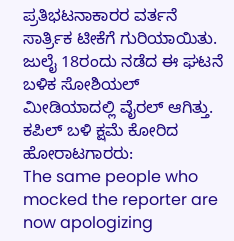ಪ್ರತಿಭಟನಾಕಾರರ ವರ್ತನೆ ಸಾರ್ತ್ರಿಕ ಟೀಕೆಗೆ ಗುರಿಯಾಯಿತು. ಜುಲೈ 18ರಂದು ನಡೆದ ಈ ಘಟನೆ ಬಳಿಕ ಸೋಶಿಯಲ್ ಮೀಡಿಯಾದಲ್ಲಿ ವೈರಲ್ ಆಗಿತ್ತು.
ಕಪಿಲ್ ಬಳಿ ಕ್ಷಮೆ ಕೋರಿದ ಹೋರಾಟಗಾರರು:
The same people who mocked the reporter are now apologizing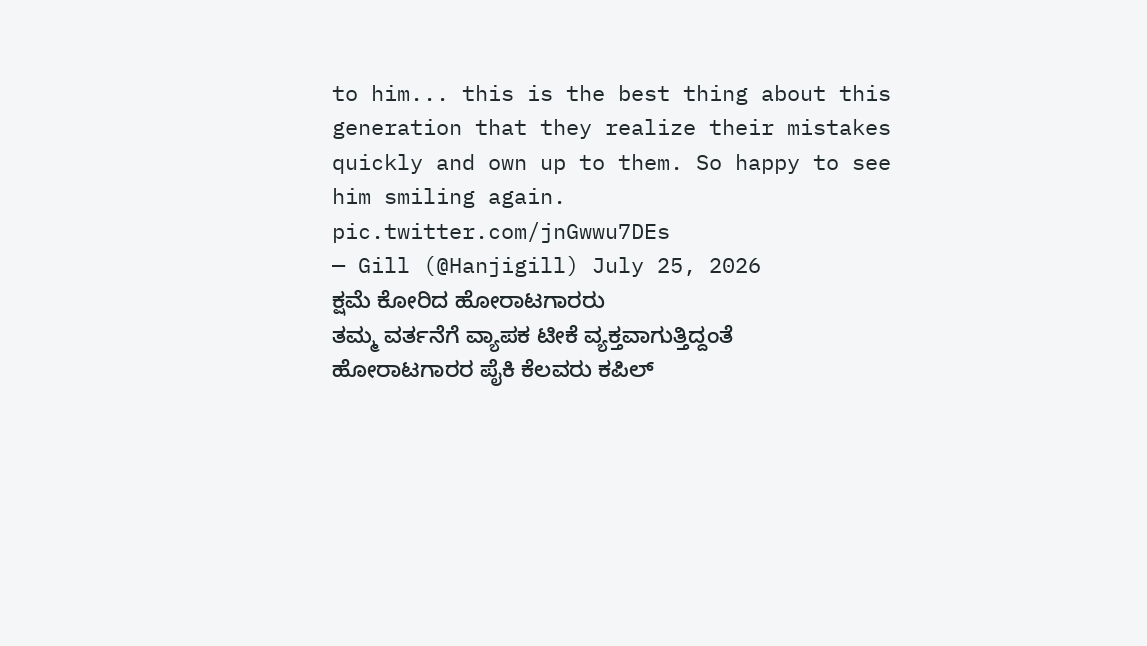to him... this is the best thing about this generation that they realize their mistakes quickly and own up to them. So happy to see him smiling again. pic.twitter.com/jnGwwu7DEs
— Gill (@Hanjigill) July 25, 2026
ಕ್ಷಮೆ ಕೋರಿದ ಹೋರಾಟಗಾರರು
ತಮ್ಮ ವರ್ತನೆಗೆ ವ್ಯಾಪಕ ಟೀಕೆ ವ್ಯಕ್ತವಾಗುತ್ತಿದ್ದಂತೆ ಹೋರಾಟಗಾರರ ಪೈಕಿ ಕೆಲವರು ಕಪಿಲ್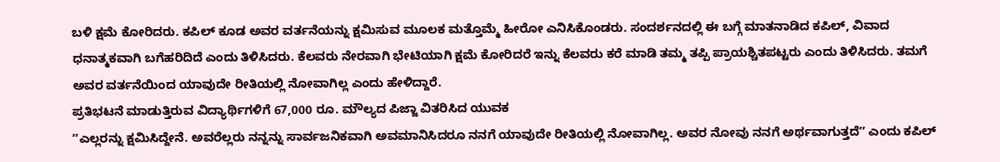ಬಳಿ ಕ್ಷಮೆ ಕೋರಿದರು. ಕಪಿಲ್ ಕೂಡ ಅವರ ವರ್ತನೆಯನ್ನು ಕ್ಷಮಿಸುವ ಮೂಲಕ ಮತ್ತೊಮ್ಮೆ ಹೀರೋ ಎನಿಸಿಕೊಂಡರು. ಸಂದರ್ಶನದಲ್ಲಿ ಈ ಬಗ್ಗೆ ಮಾತನಾಡಿದ ಕಪಿಲ್, ವಿವಾದ ಧನಾತ್ಮಕವಾಗಿ ಬಗೆಹರಿದಿದೆ ಎಂದು ತಿಳಿಸಿದರು. ಕೆಲವರು ನೇರವಾಗಿ ಭೇಟಿಯಾಗಿ ಕ್ಷಮೆ ಕೋರಿದರೆ ಇನ್ನು ಕೆಲವರು ಕರೆ ಮಾಡಿ ತಮ್ಮ ತಪ್ಪಿ ಪ್ರಾಯಶ್ಚಿತಪಟ್ಟರು ಎಂದು ತಿಳಿಸಿದರು. ತಮಗೆ ಅವರ ವರ್ತನೆಯಿಂದ ಯಾವುದೇ ರೀತಿಯಲ್ಲಿ ನೋವಾಗಿಲ್ಲ ಎಂದು ಹೇಳಿದ್ದಾರೆ.
ಪ್ರತಿಭಟನೆ ಮಾಡುತ್ತಿರುವ ವಿದ್ಯಾರ್ಥಿಗಳಿಗೆ 67,000 ರೂ. ಮೌಲ್ಯದ ಪಿಜ್ಜಾ ವಿತರಿಸಿದ ಯುವಕ
ʼʼಎಲ್ಲರನ್ನು ಕ್ಷಮಿಸಿದ್ದೇನೆ. ಅವರೆಲ್ಲರು ನನ್ನನ್ನು ಸಾರ್ವಜನಿಕವಾಗಿ ಅವಮಾನಿಸಿದರೂ ನನಗೆ ಯಾವುದೇ ರೀತಿಯಲ್ಲಿ ನೋವಾಗಿಲ್ಲ. ಅವರ ನೋವು ನನಗೆ ಅರ್ಥವಾಗುತ್ತದೆʼʼ ಎಂದು ಕಪಿಲ್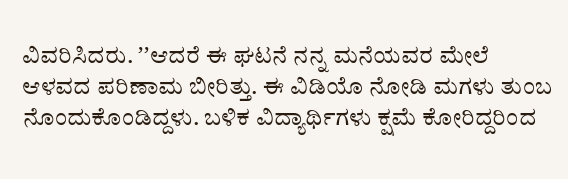ವಿವರಿಸಿದರು. ʼʼಆದರೆ ಈ ಘಟನೆ ನನ್ನ ಮನೆಯವರ ಮೇಲೆ ಆಳವದ ಪರಿಣಾಮ ಬೀರಿತ್ತು. ಈ ವಿಡಿಯೊ ನೋಡಿ ಮಗಳು ತುಂಬ ನೊಂದುಕೊಂಡಿದ್ದಳು. ಬಳಿಕ ವಿದ್ಯಾರ್ಥಿಗಳು ಕ್ಷಮೆ ಕೋರಿದ್ದರಿಂದ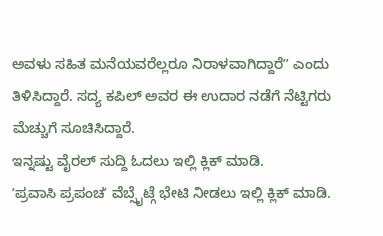ಅವಳು ಸಹಿತ ಮನೆಯವರೆಲ್ಲರೂ ನಿರಾಳವಾಗಿದ್ದಾರೆʼʼ ಎಂದು ತಿಳಿಸಿದ್ದಾರೆ. ಸದ್ಯ ಕಪಿಲ್ ಅವರ ಈ ಉದಾರ ನಡೆಗೆ ನೆಟ್ಟಿಗರು ಮೆಚ್ಚುಗೆ ಸೂಚಿಸಿದ್ದಾರೆ.
ಇನ್ನಷ್ಟು ವೈರಲ್ ಸುದ್ದಿ ಓದಲು ಇಲ್ಲಿ ಕ್ಲಿಕ್ ಮಾಡಿ.
ʼಪ್ರವಾಸಿ ಪ್ರಪಂಚʼ ವೆಬ್ಸೈಟ್ಗೆ ಭೇಟಿ ನೀಡಲು ಇಲ್ಲಿ ಕ್ಲಿಕ್ ಮಾಡಿ.